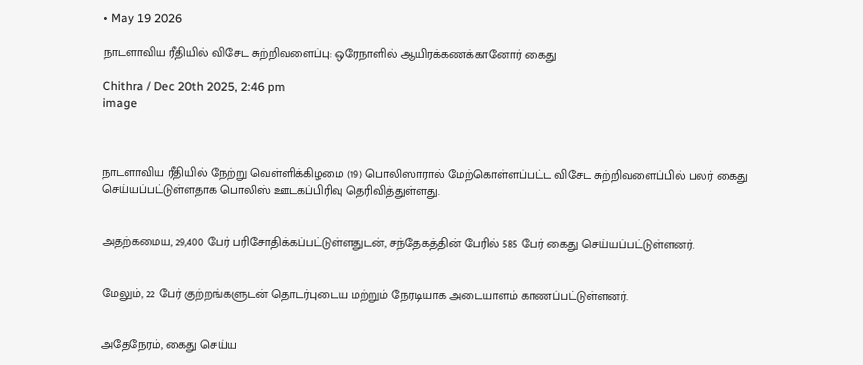• May 19 2026

நாடளாவிய ரீதியில் விசேட சுற்றிவளைப்பு: ஒரேநாளில் ஆயிரக்கணக்கானோர் கைது

Chithra / Dec 20th 2025, 2:46 pm
image



நாடளாவிய ரீதியில் நேற்று வெள்ளிக்கிழமை (19) பொலிஸாரால் மேற்கொள்ளப்பட்ட விசேட சுற்றிவளைப்பில் பலர் கைது செய்யப்பட்டுள்ளதாக பொலிஸ் ஊடகப்பிரிவு தெரிவித்துள்ளது.


அதற்கமைய, 29,400 பேர் பரிசோதிக்கப்பட்டுள்ளதுடன், சந்தேகத்தின் பேரில் 585 பேர் கைது செய்யப்பட்டுள்ளனர்.


மேலும், 22 பேர் குற்றங்களுடன் தொடர்புடைய மற்றும் நேரடியாக அடையாளம் காணப்பட்டுள்ளனர்.


அதேநேரம், கைது செய்ய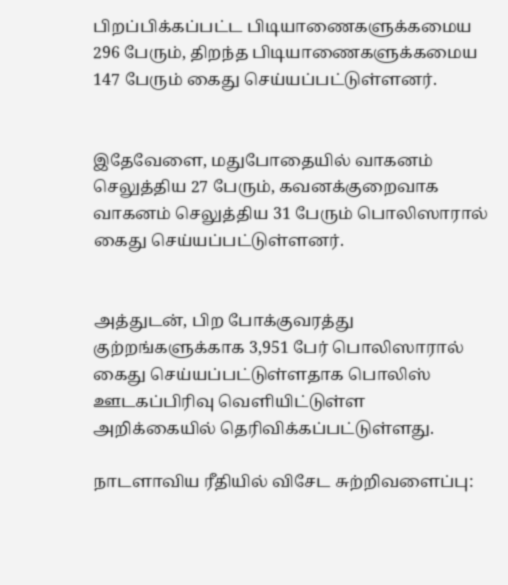பிறப்பிக்கப்பட்ட பிடியாணைகளுக்கமைய 296 பேரும், திறந்த பிடியாணைகளுக்கமைய 147 பேரும் கைது செய்யப்பட்டுள்ளனர்.


இதேவேளை, மதுபோதையில் வாகனம் செலுத்திய 27 பேரும், கவனக்குறைவாக வாகனம் செலுத்திய 31 பேரும் பொலிஸாரால் கைது செய்யப்பட்டுள்ளனர்.


அத்துடன், பிற போக்குவரத்து குற்றங்களுக்காக 3,951 பேர் பொலிஸாரால் கைது செய்யப்பட்டுள்ளதாக பொலிஸ் ஊடகப்பிரிவு வெளியிட்டுள்ள அறிக்கையில் தெரிவிக்கப்பட்டுள்ளது.

நாடளாவிய ரீதியில் விசேட சுற்றிவளைப்பு: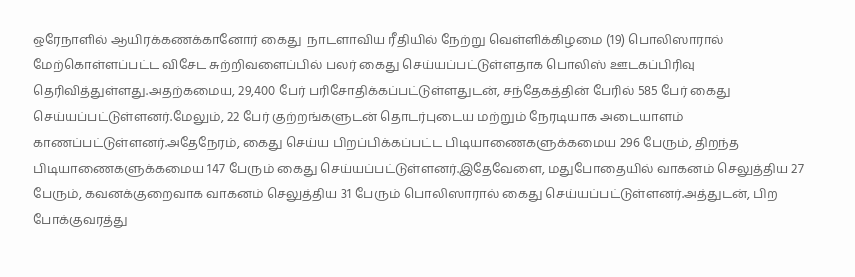ஒரேநாளில் ஆயிரக்கணக்கானோர் கைது  நாடளாவிய ரீதியில் நேற்று வெள்ளிக்கிழமை (19) பொலிஸாரால் மேற்கொள்ளப்பட்ட விசேட சுற்றிவளைப்பில் பலர் கைது செய்யப்பட்டுள்ளதாக பொலிஸ் ஊடகப்பிரிவு தெரிவித்துள்ளது.அதற்கமைய, 29,400 பேர் பரிசோதிக்கப்பட்டுள்ளதுடன், சந்தேகத்தின் பேரில் 585 பேர் கைது செய்யப்பட்டுள்ளனர்.மேலும், 22 பேர் குற்றங்களுடன் தொடர்புடைய மற்றும் நேரடியாக அடையாளம் காணப்பட்டுள்ளனர்.அதேநேரம், கைது செய்ய பிறப்பிக்கப்பட்ட பிடியாணைகளுக்கமைய 296 பேரும், திறந்த பிடியாணைகளுக்கமைய 147 பேரும் கைது செய்யப்பட்டுள்ளனர்.இதேவேளை, மதுபோதையில் வாகனம் செலுத்திய 27 பேரும், கவனக்குறைவாக வாகனம் செலுத்திய 31 பேரும் பொலிஸாரால் கைது செய்யப்பட்டுள்ளனர்.அத்துடன், பிற போக்குவரத்து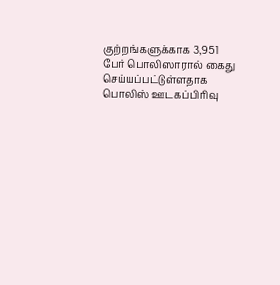குற்றங்களுக்காக 3,951 பேர் பொலிஸாரால் கைது செய்யப்பட்டுள்ளதாக பொலிஸ் ஊடகப்பிரிவு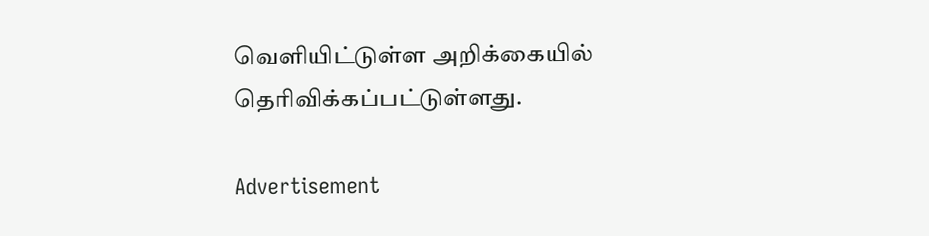வெளியிட்டுள்ள அறிக்கையில் தெரிவிக்கப்பட்டுள்ளது.

Advertisement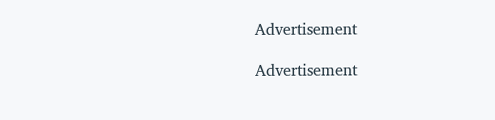Advertisement

Advertisement